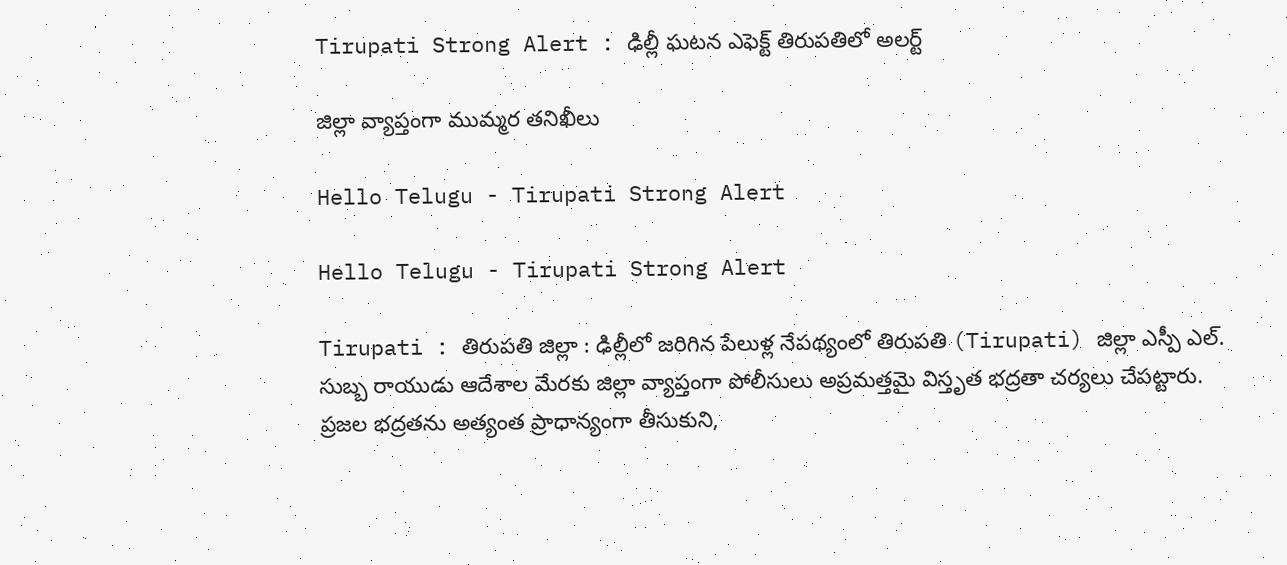Tirupati Strong Alert : ఢిల్లీ ఘ‌ట‌న ఎఫెక్ట్ తిరుప‌తిలో అల‌ర్ట్

జిల్లా వ్యాప్తంగా ముమ్మర తనిఖీలు

Hello Telugu - Tirupati Strong Alert

Hello Telugu - Tirupati Strong Alert

Tirupati : తిరుప‌తి జిల్లా : ఢిల్లీలో జరిగిన పేలుళ్ల నేపథ్యంలో తిరుపతి (Tirupati) జిల్లా ఎస్పీ ఎల్. సుబ్బ రాయుడు ఆదేశాల మేరకు జిల్లా వ్యాప్తంగా పోలీసులు అప్రమత్తమై విస్తృత భద్రతా చర్యలు చేపట్టారు. ప్రజల భద్రతను అత్యంత ప్రాధాన్యంగా తీసుకుని,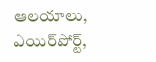ఆలయాలు, ఎయిర్‌పోర్ట్,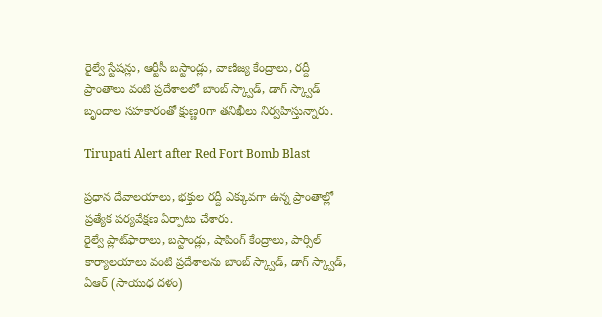రైల్వే స్టేషన్లు, ఆర్టీసీ బస్టాండ్లు, వాణిజ్య కేంద్రాలు, రద్దీ ప్రాంతాలు వంటి ప్రదేశాలలో బాంబ్ స్క్వాడ్, డాగ్ స్క్వాడ్ బృందాల సహకారంతో క్షుణ్ణoగా తనిఖీలు నిర్వహిస్తున్నారు.

Tirupati Alert after Red Fort Bomb Blast

ప్రధాన దేవాలయాలు, భక్తుల రద్దీ ఎక్కువగా ఉన్న ప్రాంతాల్లో ప్రత్యేక పర్యవేక్షణ ఏర్పాటు చేశారు.
రైల్వే ప్లాట్‌ఫారాలు, బస్టాండ్లు, షాపింగ్ కేంద్రాలు, పార్సిల్ కార్యాలయాలు వంటి ప్రదేశాలను బాంబ్ స్క్వాడ్, డాగ్ స్క్వాడ్, ఏఆర్ (సాయుధ దళం)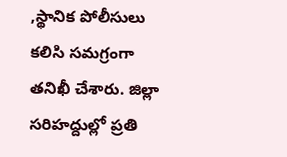,స్థానిక పోలీసులు కలిసి సమగ్రంగా తనిఖీ చేశారు. జిల్లా సరిహద్దుల్లో ప్రతి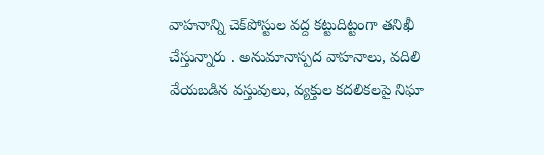వాహనాన్ని చెక్‌పోస్టుల వద్ద కట్టుదిట్టంగా తనిఖీ చేస్తున్నారు . అనుమానాస్పద వాహనాలు, వదిలి వేయబడిన వస్తువులు, వ్యక్తుల కదలికలపై నిఘా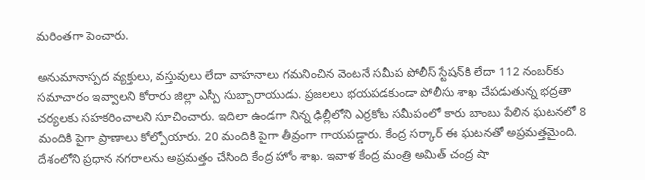మరింతగా పెంచారు.

అనుమానాస్పద వ్యక్తులు, వస్తువులు లేదా వాహనాలు గమనించిన వెంటనే సమీప పోలీస్ స్టేషన్‌కి లేదా 112 నంబర్‌కు సమాచారం ఇవ్వాలని కోరారు జిల్లా ఎస్పీ సుబ్బారాయుడు. ప్ర‌జ‌ల‌లు భయపడకుండా పోలీసు శాఖ చేపడుతున్న భద్రతా చర్యలకు సహకరించాలని సూచించారు. ఇదిలా ఉండ‌గా నిన్న ఢిల్లీలోని ఎర్ర‌కోట స‌మీపంలో కారు బాంబు పేలిన ఘ‌ట‌న‌లో 8 మందికి పైగా ప్రాణాలు కోల్పోయారు. 20 మందికి పైగా తీవ్రంగా గాయ‌ప‌డ్డారు. కేంద్ర స‌ర్కార్ ఈ ఘ‌ట‌న‌తో అప్ర‌మ‌త్త‌మైంది. దేశంలోని ప్ర‌ధాన న‌గ‌రాల‌ను అప్ర‌మ‌త్తం చేసింది కేంద్ర హోం శాఖ‌. ఇవాళ కేంద్ర మంత్రి అమిత్ చంద్ర షా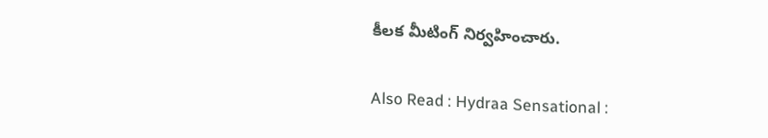కీల‌క మీటింగ్ నిర్వ‌హించారు.

Also Read : Hydraa Sensational :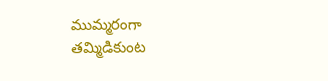ముమ్మ‌రంగా త‌మ్మిడికుంట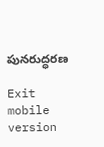పున‌రుద్ధ‌ర‌ణ

Exit mobile version